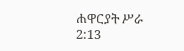ሐዋርያት ሥራ 2:13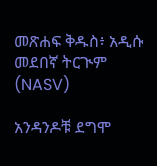መጽሐፍ ቅዱስ፥ አዲሱ መደበኛ ትርጒም (NASV)

አንዳንዶቹ ደግሞ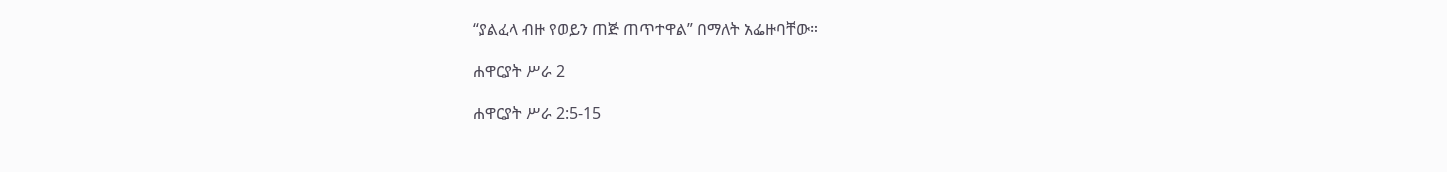“ያልፈላ ብዙ የወይን ጠጅ ጠጥተዋል” በማለት አፌዙባቸው።

ሐዋርያት ሥራ 2

ሐዋርያት ሥራ 2:5-15